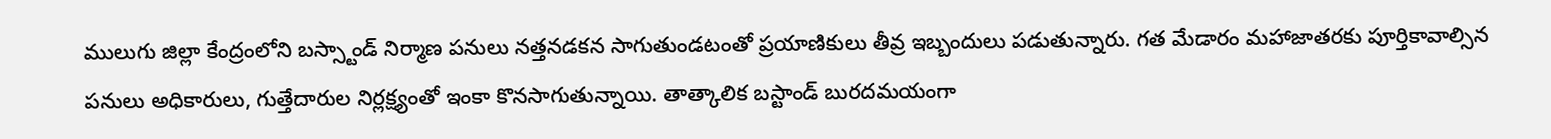ములుగు జిల్లా కేంద్రంలోని బస్స్టాండ్ నిర్మాణ పనులు నత్తనడకన సాగుతుండటంతో ప్రయాణికులు తీవ్ర ఇబ్బందులు పడుతున్నారు. గత మేడారం మహాజాతరకు పూర్తికావాల్సిన పనులు అధికారులు, గుత్తేదారుల నిర్లక్ష్యంతో ఇంకా కొనసాగుతున్నాయి. తాత్కాలిక బస్టాండ్ బురదమయంగా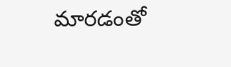మారడంతో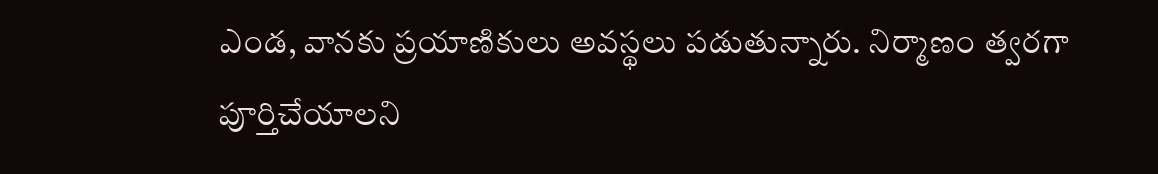ఎండ, వానకు ప్రయాణికులు అవస్థలు పడుతున్నారు. నిర్మాణం త్వరగా పూర్తిచేయాలని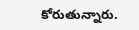కోరుతున్నారు.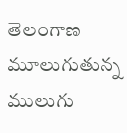తెలంగాణ
మూలుగుతున్న ములుగు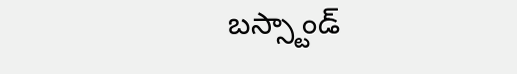బస్స్టాండ్